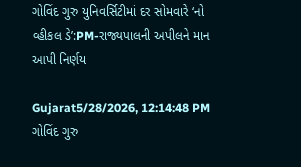ગોવિંદ ગુરુ યુનિવર્સિટીમાં દર સોમવારે ‘નો વ્હીકલ ડે’:PM-રાજ્યપાલની અપીલને માન આપી નિર્ણય

Gujarat5/28/2026, 12:14:48 PM
ગોવિંદ ગુરુ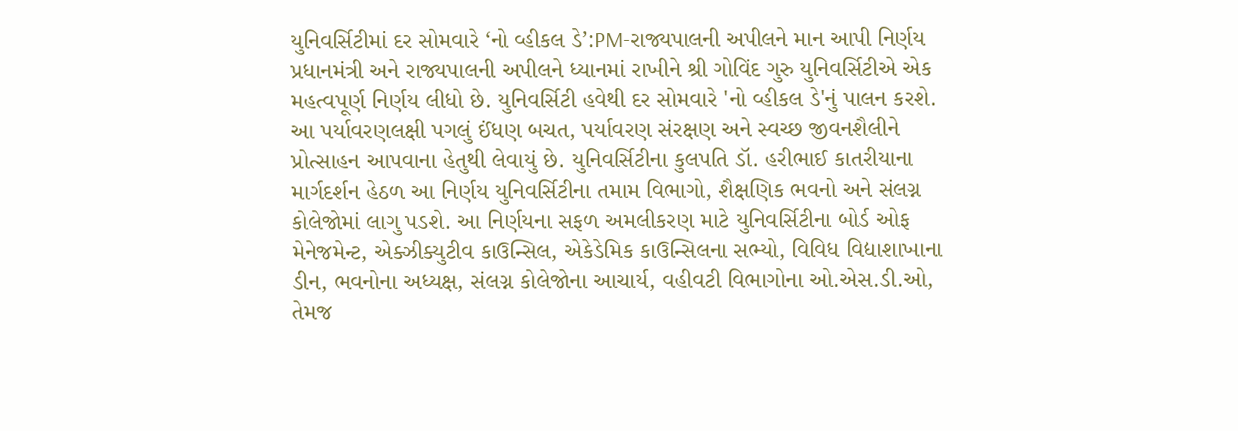યુનિવર્સિટીમાં દર સોમવારે ‘નો વ્હીકલ ડે’:PM-રાજ્યપાલની અપીલને માન આપી નિર્ણય
પ્રધાનમંત્રી અને રાજ્યપાલની અપીલને ધ્યાનમાં રાખીને શ્રી ગોવિંદ ગુરુ યુનિવર્સિટીએ એક મહત્વપૂર્ણ નિર્ણય લીધો છે. યુનિવર્સિટી હવેથી દર સોમવારે 'નો વ્હીકલ ડે'નું પાલન કરશે. આ પર્યાવરણલક્ષી પગલું ઈંધણ બચત, પર્યાવરણ સંરક્ષણ અને સ્વચ્છ જીવનશૈલીને પ્રોત્સાહન આપવાના હેતુથી લેવાયું છે. યુનિવર્સિટીના કુલપતિ ડૉ. હરીભાઈ કાતરીયાના માર્ગદર્શન હેઠળ આ નિર્ણય યુનિવર્સિટીના તમામ વિભાગો, શૈક્ષણિક ભવનો અને સંલગ્ન કોલેજોમાં લાગુ પડશે. આ નિર્ણયના સફળ અમલીકરણ માટે યુનિવર્સિટીના બોર્ડ ઓફ મેનેજમેન્ટ, એક્ઝીક્યુટીવ કાઉન્સિલ, એકેડેમિક કાઉન્સિલના સભ્યો, વિવિધ વિદ્યાશાખાના ડીન, ભવનોના અધ્યક્ષ, સંલગ્ન કોલેજોના આચાર્ય, વહીવટી વિભાગોના ઓ.એસ.ડી.ઓ, તેમજ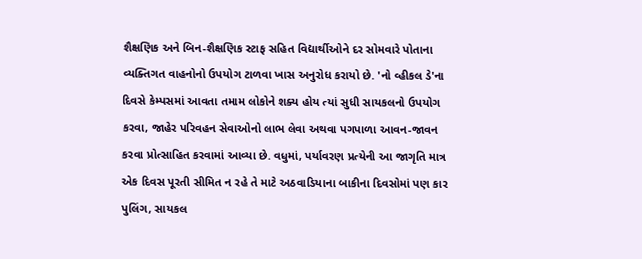શૈક્ષણિક અને બિન-શૈક્ષણિક સ્ટાફ સહિત વિદ્યાર્થીઓને દર સોમવારે પોતાના વ્યક્તિગત વાહનોનો ઉપયોગ ટાળવા ખાસ અનુરોધ કરાયો છે. 'નો વ્હીકલ ડે'ના દિવસે કેમ્પસમાં આવતા તમામ લોકોને શક્ય હોય ત્યાં સુધી સાયકલનો ઉપયોગ કરવા, જાહેર પરિવહન સેવાઓનો લાભ લેવા અથવા પગપાળા આવન-જાવન કરવા પ્રોત્સાહિત કરવામાં આવ્યા છે. વધુમાં, પર્યાવરણ પ્રત્યેની આ જાગૃતિ માત્ર એક દિવસ પૂરતી સીમિત ન રહે તે માટે અઠવાડિયાના બાકીના દિવસોમાં પણ કાર પુલિંગ, સાયકલ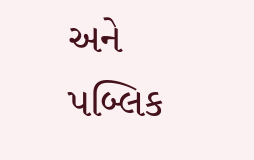અને પબ્લિક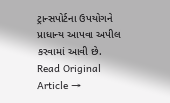ટ્રાન્સપોર્ટના ઉપયોગને પ્રાધાન્ય આપવા અપીલ કરવામાં આવી છે.
Read Original Article →